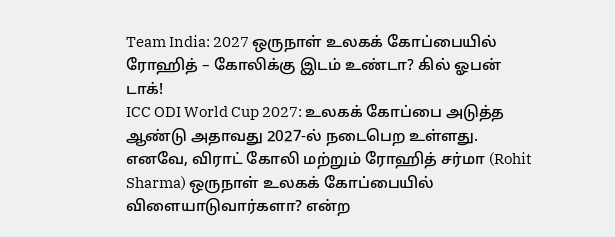Team India: 2027 ஒருநாள் உலகக் கோப்பையில் ரோஹித் – கோலிக்கு இடம் உண்டா? கில் ஓபன் டாக்!
ICC ODI World Cup 2027: உலகக் கோப்பை அடுத்த ஆண்டு அதாவது 2027-ல் நடைபெற உள்ளது. எனவே, விராட் கோலி மற்றும் ரோஹித் சர்மா (Rohit Sharma) ஒருநாள் உலகக் கோப்பையில் விளையாடுவார்களா? என்ற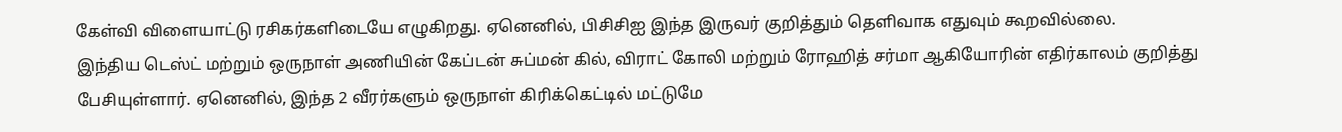கேள்வி விளையாட்டு ரசிகர்களிடையே எழுகிறது. ஏனெனில், பிசிசிஐ இந்த இருவர் குறித்தும் தெளிவாக எதுவும் கூறவில்லை.
இந்திய டெஸ்ட் மற்றும் ஒருநாள் அணியின் கேப்டன் சுப்மன் கில், விராட் கோலி மற்றும் ரோஹித் சர்மா ஆகியோரின் எதிர்காலம் குறித்து பேசியுள்ளார். ஏனெனில், இந்த 2 வீரர்களும் ஒருநாள் கிரிக்கெட்டில் மட்டுமே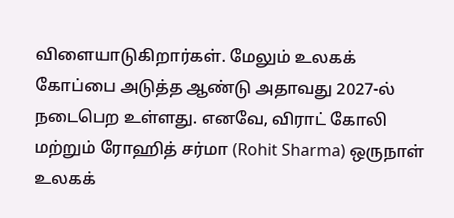விளையாடுகிறார்கள். மேலும் உலகக் கோப்பை அடுத்த ஆண்டு அதாவது 2027-ல் நடைபெற உள்ளது. எனவே, விராட் கோலி மற்றும் ரோஹித் சர்மா (Rohit Sharma) ஒருநாள் உலகக்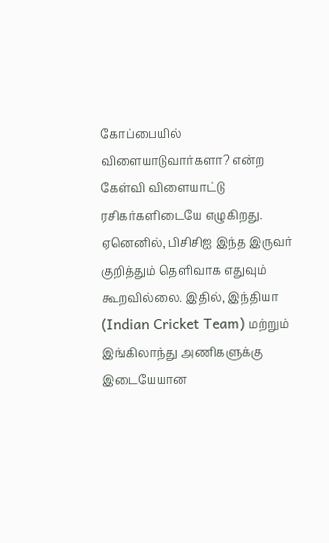கோப்பையில் விளையாடுவார்களா? என்ற கேள்வி விளையாட்டு ரசிகர்களிடையே எழுகிறது. ஏனெனில், பிசிசிஐ இந்த இருவர் குறித்தும் தெளிவாக எதுவும் கூறவில்லை. இதில், இந்தியா (Indian Cricket Team) மற்றும் இங்கிலாந்து அணிகளுக்கு இடையேயான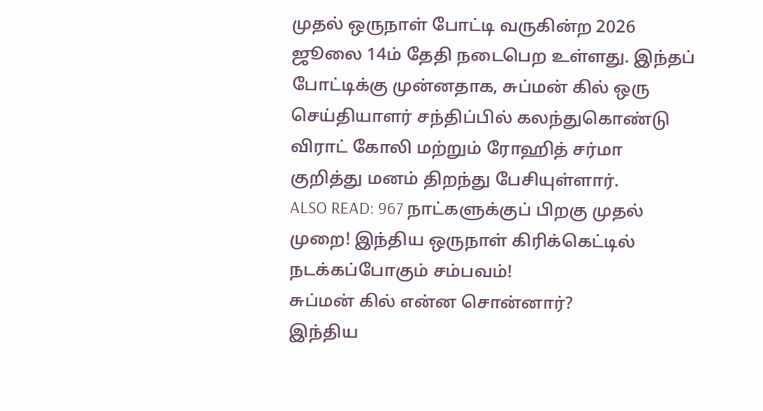முதல் ஒருநாள் போட்டி வருகின்ற 2026 ஜூலை 14ம் தேதி நடைபெற உள்ளது. இந்தப் போட்டிக்கு முன்னதாக, சுப்மன் கில் ஒரு செய்தியாளர் சந்திப்பில் கலந்துகொண்டு விராட் கோலி மற்றும் ரோஹித் சர்மா குறித்து மனம் திறந்து பேசியுள்ளார்.
ALSO READ: 967 நாட்களுக்குப் பிறகு முதல் முறை! இந்திய ஒருநாள் கிரிக்கெட்டில் நடக்கப்போகும் சம்பவம்!
சுப்மன் கில் என்ன சொன்னார்?
இந்திய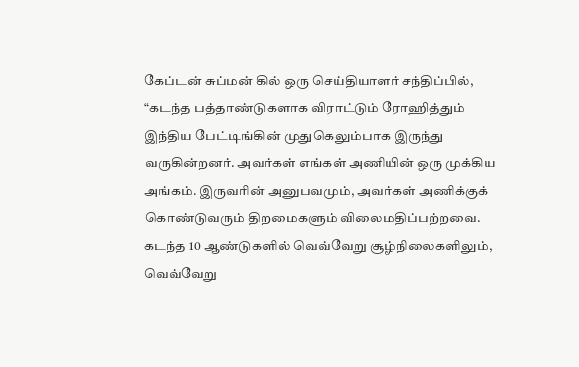கேப்டன் சுப்மன் கில் ஒரு செய்தியாளர் சந்திப்பில், “கடந்த பத்தாண்டுகளாக விராட்டும் ரோஹித்தும் இந்திய பேட்டிங்கின் முதுகெலும்பாக இருந்து வருகின்றனர். அவர்கள் எங்கள் அணியின் ஒரு முக்கிய அங்கம். இருவரின் அனுபவமும், அவர்கள் அணிக்குக் கொண்டுவரும் திறமைகளும் விலைமதிப்பற்றவை. கடந்த 10 ஆண்டுகளில் வெவ்வேறு சூழ்நிலைகளிலும், வெவ்வேறு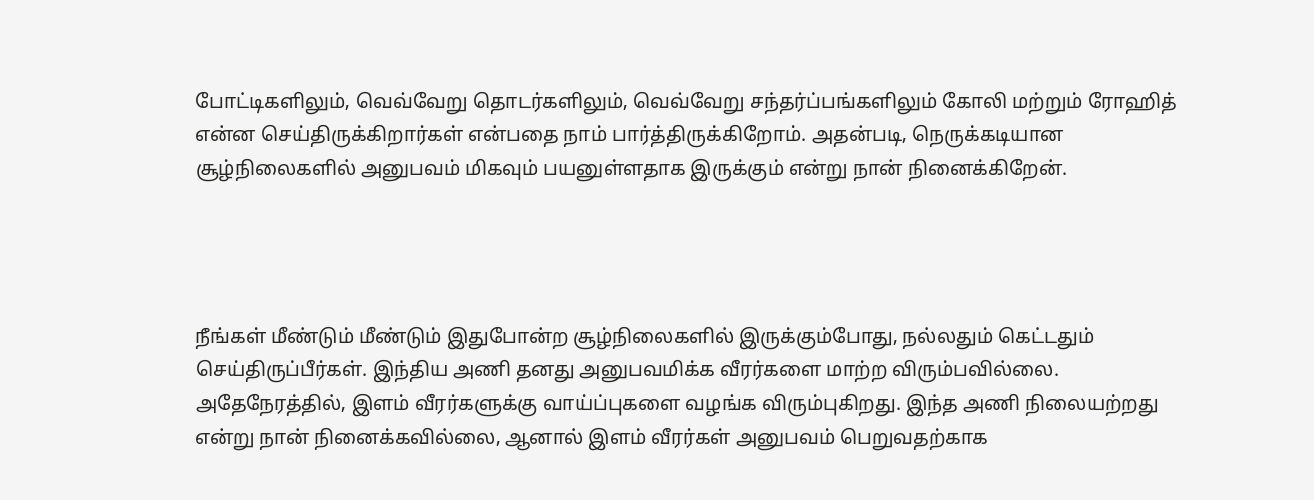போட்டிகளிலும், வெவ்வேறு தொடர்களிலும், வெவ்வேறு சந்தர்ப்பங்களிலும் கோலி மற்றும் ரோஹித் என்ன செய்திருக்கிறார்கள் என்பதை நாம் பார்த்திருக்கிறோம். அதன்படி, நெருக்கடியான சூழ்நிலைகளில் அனுபவம் மிகவும் பயனுள்ளதாக இருக்கும் என்று நான் நினைக்கிறேன்.




நீங்கள் மீண்டும் மீண்டும் இதுபோன்ற சூழ்நிலைகளில் இருக்கும்போது, நல்லதும் கெட்டதும் செய்திருப்பீர்கள். இந்திய அணி தனது அனுபவமிக்க வீரர்களை மாற்ற விரும்பவில்லை. அதேநேரத்தில், இளம் வீரர்களுக்கு வாய்ப்புகளை வழங்க விரும்புகிறது. இந்த அணி நிலையற்றது என்று நான் நினைக்கவில்லை, ஆனால் இளம் வீரர்கள் அனுபவம் பெறுவதற்காக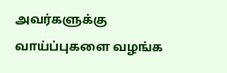அவர்களுக்கு வாய்ப்புகளை வழங்க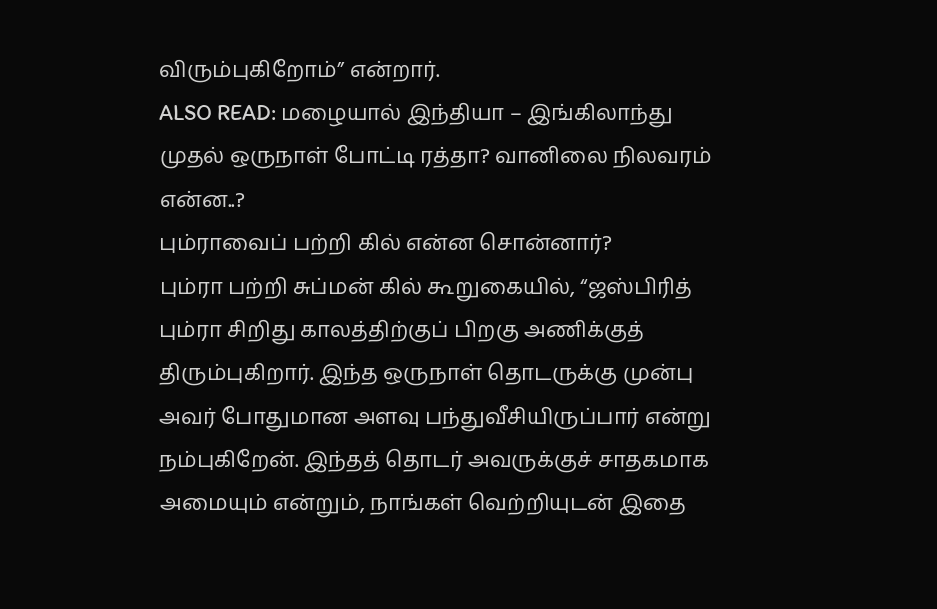விரும்புகிறோம்” என்றார்.
ALSO READ: மழையால் இந்தியா – இங்கிலாந்து முதல் ஒருநாள் போட்டி ரத்தா? வானிலை நிலவரம் என்ன..?
பும்ராவைப் பற்றி கில் என்ன சொன்னார்?
பும்ரா பற்றி சுப்மன் கில் கூறுகையில், “ஜஸ்பிரித் பும்ரா சிறிது காலத்திற்குப் பிறகு அணிக்குத் திரும்புகிறார். இந்த ஒருநாள் தொடருக்கு முன்பு அவர் போதுமான அளவு பந்துவீசியிருப்பார் என்று நம்புகிறேன். இந்தத் தொடர் அவருக்குச் சாதகமாக அமையும் என்றும், நாங்கள் வெற்றியுடன் இதை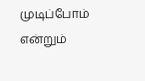முடிப்போம் என்றும்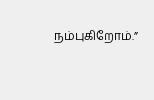நம்புகிறோம்.”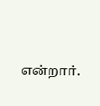என்றார்.